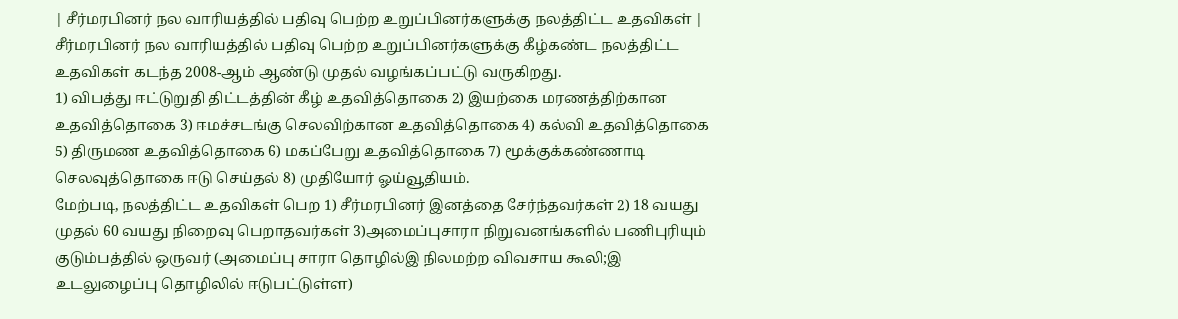| சீர்மரபினர் நல வாரியத்தில் பதிவு பெற்ற உறுப்பினர்களுக்கு நலத்திட்ட உதவிகள் |
சீர்மரபினர் நல வாரியத்தில் பதிவு பெற்ற உறுப்பினர்களுக்கு கீழ்கண்ட நலத்திட்ட உதவிகள் கடந்த 2008-ஆம் ஆண்டு முதல் வழங்கப்பட்டு வருகிறது.
1) விபத்து ஈட்டுறுதி திட்டத்தின் கீழ் உதவித்தொகை 2) இயற்கை மரணத்திற்கான உதவித்தொகை 3) ஈமச்சடங்கு செலவிற்கான உதவித்தொகை 4) கல்வி உதவித்தொகை 5) திருமண உதவித்தொகை 6) மகப்பேறு உதவித்தொகை 7) மூக்குக்கண்ணாடி செலவுத்தொகை ஈடு செய்தல் 8) முதியோர் ஓய்வூதியம்.
மேற்படி, நலத்திட்ட உதவிகள் பெற 1) சீர்மரபினர் இனத்தை சேர்ந்தவர்கள் 2) 18 வயது முதல் 60 வயது நிறைவு பெறாதவர்கள் 3)அமைப்புசாரா நிறுவனங்களில் பணிபுரியும் குடும்பத்தில் ஒருவர் (அமைப்பு சாரா தொழில்இ நிலமற்ற விவசாய கூலி;இ உடலுழைப்பு தொழிலில் ஈடுபட்டுள்ள)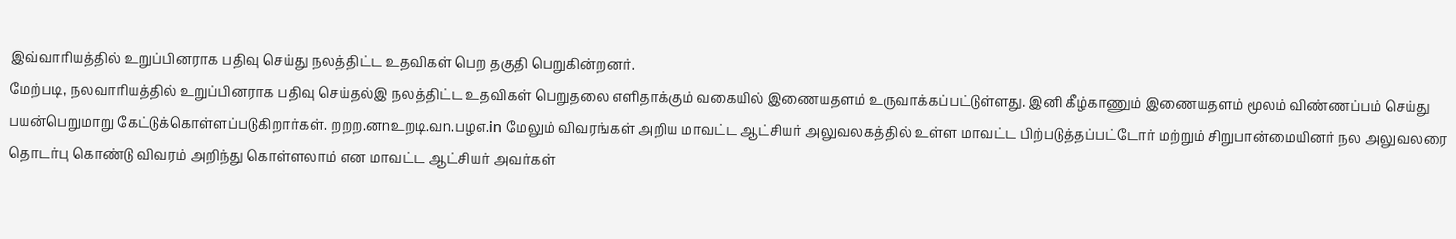இவ்வாரியத்தில் உறுப்பினராக பதிவு செய்து நலத்திட்ட உதவிகள் பெற தகுதி பெறுகின்றனர்.
மேற்படி, நலவாரியத்தில் உறுப்பினராக பதிவு செய்தல்இ நலத்திட்ட உதவிகள் பெறுதலை எளிதாக்கும் வகையில் இணையதளம் உருவாக்கப்பட்டுள்ளது. இனி கீழ்காணும் இணையதளம் மூலம் விண்ணப்பம் செய்து பயன்பெறுமாறு கேட்டுக்கொள்ளப்படுகிறார்கள். றறற.னnஉறடி.வn.பழஎ.in மேலும் விவரங்கள் அறிய மாவட்ட ஆட்சியர் அலுவலகத்தில் உள்ள மாவட்ட பிற்படுத்தப்பட்டோர் மற்றும் சிறுபான்மையினர் நல அலுவலரை தொடர்பு கொண்டு விவரம் அறிந்து கொள்ளலாம் என மாவட்ட ஆட்சியர் அவர்கள்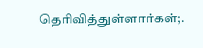தெரிவித்துள்ளார்கள்;.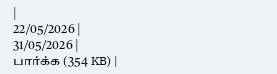|
22/05/2026 |
31/05/2026 |
பார்க்க (354 KB) |